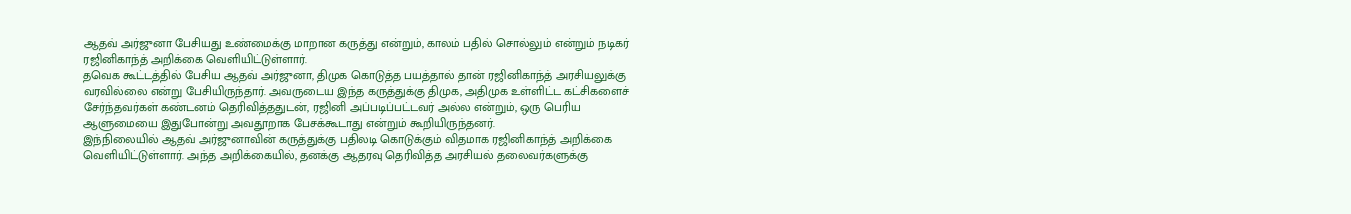ஆதவ் அர்ஜுனா பேசியது உண்மைக்கு மாறான கருத்து என்றும், காலம் பதில் சொல்லும் என்றும் நடிகர் ரஜினிகாந்த் அறிக்கை வெளியிட்டுள்ளார்.
தவெக கூட்டத்தில் பேசிய ஆதவ் அர்ஜுனா, திமுக கொடுத்த பயத்தால் தான் ரஜினிகாந்த் அரசியலுக்கு வரவில்லை என்று பேசியிருந்தார். அவருடைய இந்த கருத்துக்கு திமுக, அதிமுக உள்ளிட்ட கட்சிகளைச் சேர்ந்தவர்கள் கண்டனம் தெரிவித்ததுடன், ரஜினி அப்படிப்பட்டவர் அல்ல என்றும், ஒரு பெரிய ஆளுமையை இதுபோன்று அவதூறாக பேசக்கூடாது என்றும் கூறியிருந்தனர்.
இந்நிலையில் ஆதவ் அர்ஜுனாவின் கருத்துக்கு பதிலடி கொடுக்கும் விதமாக ரஜினிகாந்த் அறிக்கை வெளியிட்டுள்ளார். அந்த அறிக்கையில், தனக்கு ஆதரவு தெரிவித்த அரசியல் தலைவர்களுக்கு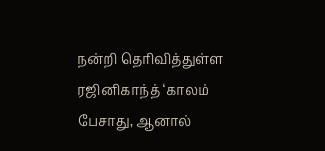நன்றி தெரிவித்துள்ள ரஜினிகாந்த் ‘காலம் பேசாது, ஆனால்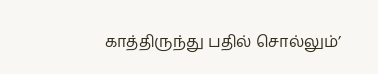காத்திருந்து பதில் சொல்லும்’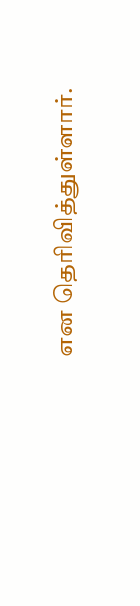என தெரிவித்துள்ளார்.